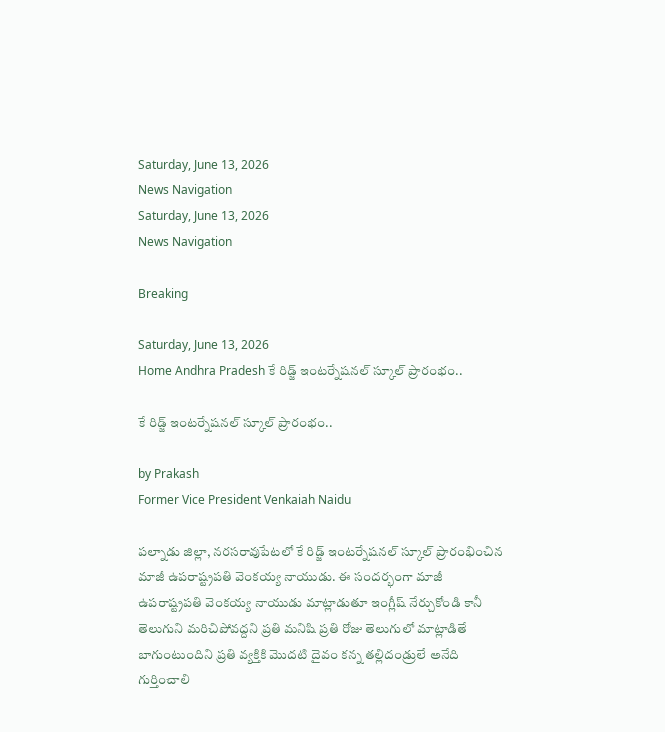Saturday, June 13, 2026
News Navigation
Saturday, June 13, 2026
News Navigation

Breaking

Saturday, June 13, 2026
Home Andhra Pradesh కే రిడ్జ్‌ ఇంటర్నేషనల్‌ స్కూల్‌ ప్రారంభం..

కే రిడ్జ్‌ ఇంటర్నేషనల్‌ స్కూల్‌ ప్రారంభం..

by Prakash
Former Vice President Venkaiah Naidu

పల్నాడు జిల్లా, నరసరావుపేటలో కే రిడ్జ్ ఇంటర్నేషనల్ స్కూల్ ప్రారంభించిన మాజీ ఉపరాష్ట్రపతి వెంకయ్య నాయుడు. ఈ సందర్భంగా మాజీ ఉపరాష్ట్రపతి వెంకయ్య నాయుడు మాట్లాడుతూ ఇంగ్లీష్ నేర్చుకోండి కానీ తెలుగుని మరిచిపోవద్దని ప్రతి మనిషి ప్రతి రోజు తెలుగులో మాట్లాడితే బాగుంటుందిని ప్రతి వ్యక్తికి మొదటి దైవం కన్న తల్లిదండ్రులే అనేది గుర్తించాలి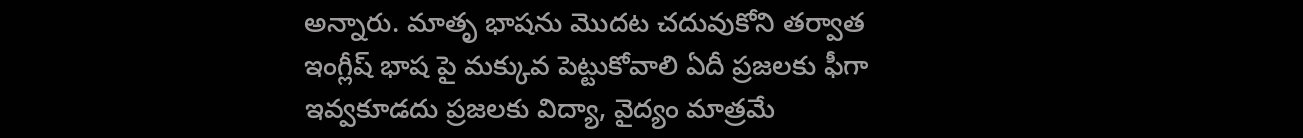అన్నారు. మాతృ భాషను మొదట చదువుకోని తర్వాత ఇంగ్లీష్ భాష పై మక్కువ పెట్టుకోవాలి ఏదీ ప్రజలకు ఫీగా ఇవ్వకూడదు ప్రజలకు విద్యా, వైద్యం మాత్రమే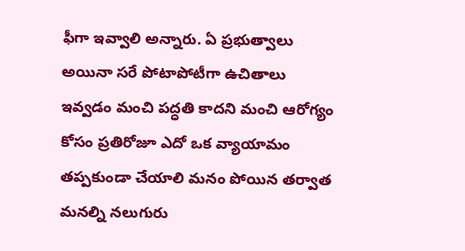ఫీగా ఇవ్వాలి అన్నారు. ఏ ప్రభుత్వాలు అయినా సరే పోటాపోటీగా ఉచితాలు ఇవ్వడం మంచి పద్ధతి కాదని మంచి ఆరోగ్యం కోసం ప్రతిరోజూ ఎదో ఒక వ్యాయామం తప్పకుండా చేయాలి మనం పోయిన తర్వాత మనల్ని నలుగురు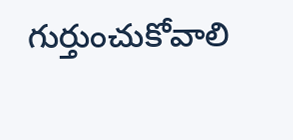గుర్తుంచుకోవాలి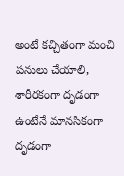అంటే కచ్చితంగా మంచి పనులు చేయాలి, శారీరకంగా దృడంగా ఉంటేనే మానసికంగా దృడంగా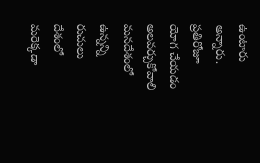ఉంటారు అన్నారు. ప్రతిరోజూ యోగ చేయడం అలవర్చుకోవాలి మనదేశంలో ఉన్నన్ని రుచులు దేశంలో మరెక్కడా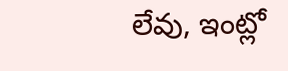లేవు, ఇంట్లో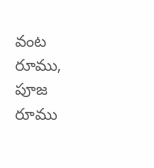వంట రూము, పూజ రూము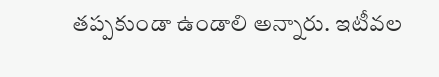తప్పకుండా ఉండాలి అన్నారు. ఇటీవల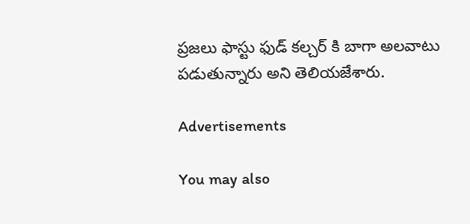ప్రజలు ఫాస్టు ఫుడ్ కల్చర్ కి బాగా అలవాటు పడుతున్నారు అని తెలియజేశారు.

Advertisements

You may also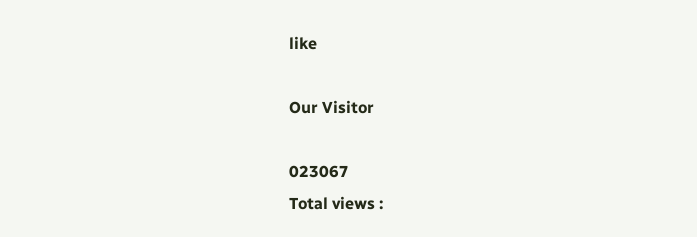like

Our Visitor

023067
Total views :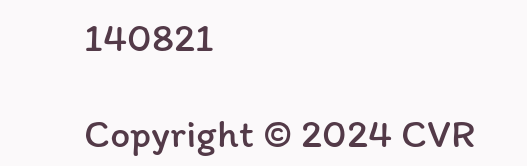140821

Copyright © 2024 CVR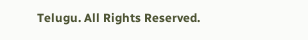Telugu. All Rights Reserved.